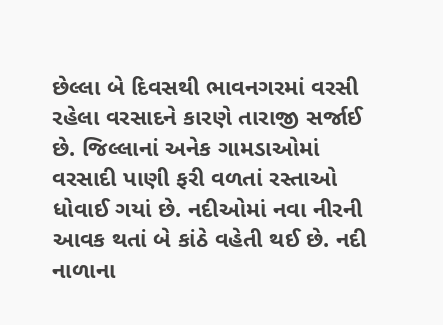છેલ્લા બે દિવસથી ભાવનગરમાં વરસી રહેલા વરસાદને કારણે તારાજી સર્જાઈ છે. જિલ્લાનાં અનેક ગામડાઓમાં વરસાદી પાણી ફરી વળતાં રસ્તાઓ ધોવાઈ ગયાં છે. નદીઓમાં નવા નીરની આવક થતાં બે કાંઠે વહેતી થઈ છે. નદી નાળાના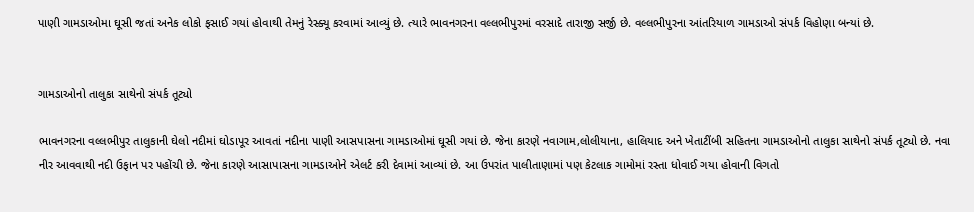પાણી ગામડાઓમા ઘૂસી જતાં અનેક લોકો ફસાઈ ગયાં હોવાથી તેમનું રેસ્ક્યૂ કરવામાં આવ્યું છે. ત્યારે ભાવનગરના વલ્લભીપુરમાં વરસાદે તારાજી સર્જી છે. વલ્લભીપુરના આંતરિયાળ ગામડાઓ સંપર્ક વિહોણા બન્યાં છે.


ગામડાઓનો તાલુકા સાથેનો સંપર્ક તૂટ્યો

ભાવનગરના વલ્લભીપુર તાલુકાની ઘેલો નદીમાં ઘોડાપૂર આવતાં નદીના પાણી આસપાસના ગામડાઓમાં ઘૂસી ગયાં છે. જેના કારણે નવાગામ,લોલીયાના, હાલિયાદ અને ખેતાટીંબી સહિતના ગામડાઓનો તાલુકા સાથેનો સંપર્ક તૂટ્યો છે. નવા નીર આવવાથી નદી ઉફાન પર પહોંચી છે. જેના કારણે આસાપાસના ગામડાઓને એલર્ટ કરી દેવામાં આવ્યાં છે. આ ઉપરાંત પાલીતાણામાં પણ કેટલાક ગામોમાં રસ્તા ધોવાઈ ગયા હોવાની વિગતો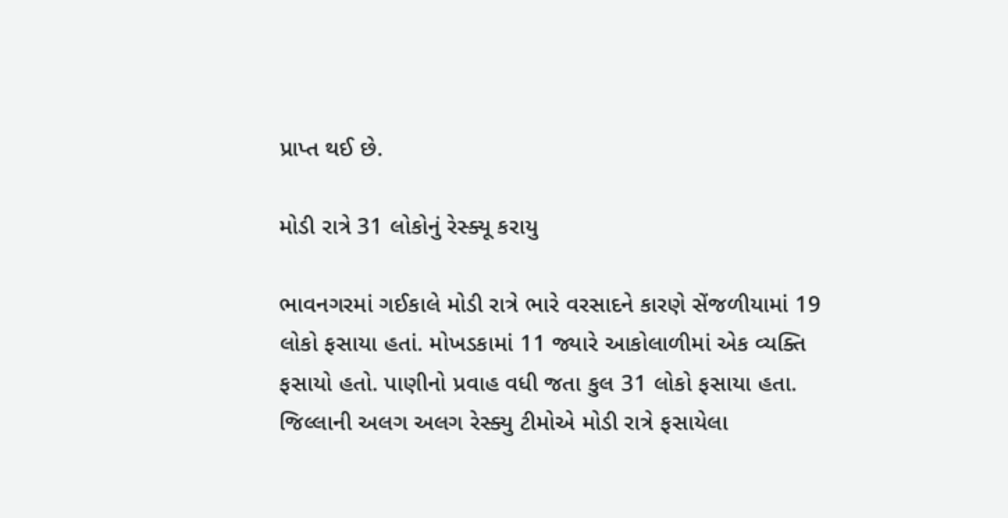પ્રાપ્ત થઈ છે.

મોડી રાત્રે 31 લોકોનું રેસ્ક્યૂ કરાયુ

ભાવનગરમાં ગઈકાલે મોડી રાત્રે ભારે વરસાદને કારણે સેંજળીયામાં 19 લોકો ફસાયા હતાં. મોખડકામાં 11 જ્યારે આકોલાળીમાં એક વ્યક્તિ ફસાયો હતો. પાણીનો પ્રવાહ વધી જતા કુલ 31 લોકો ફસાયા હતા. જિલ્લાની અલગ અલગ રેસ્ક્યુ ટીમોએ મોડી રાત્રે ફસાયેલા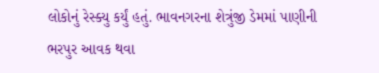લોકોનું રેસ્ક્યુ કર્યું હતું. ભાવનગરના શેત્રુંજી ડેમમાં પાણીની ભરપુર આવક થવા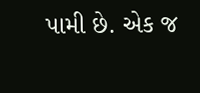પામી છે. એક જ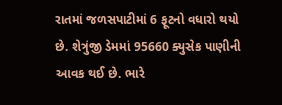રાતમાં જળસપાટીમાં 6 ફૂટનો વધારો થયો છે. શેત્રુંજી ડેમમાં 95660 ક્યુસેક પાણીની આવક થઈ છે. ભારે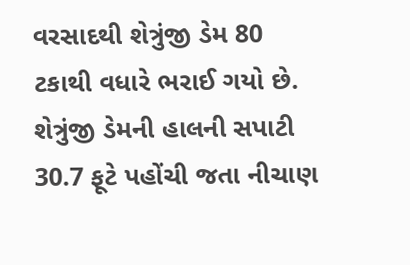વરસાદથી શેત્રુંજી ડેમ 80 ટકાથી વધારે ભરાઈ ગયો છે. શેત્રુંજી ડેમની હાલની સપાટી 30.7 ફૂટે પહોંચી જતા નીચાણ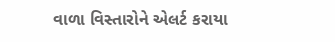વાળા વિસ્તારોને એલર્ટ કરાયા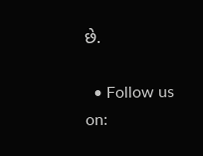છે.

  • Follow us on: